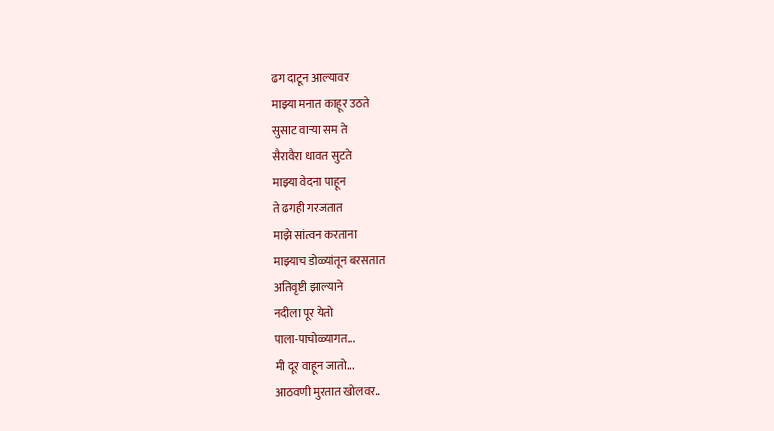ढग दाटून आल्यावर
माझ्या मनात काहूर उठते
सुसाट वाऱ्या सम ते
सैरावैरा धावत सुटते
माझ्या वेदना पाहून
ते ढगही गरजतात
माझे सांत्वन करताना
माझ्याच डोळ्यांतून बरसतात
अतिवृष्टी झाल्याने
नदीला पूर येतो
पाला-पाचोळ्यागत...
मी दूर वाहून जातो...
आठवणी मुरतात खोलवर..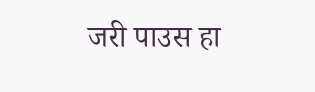जरी पाउस हा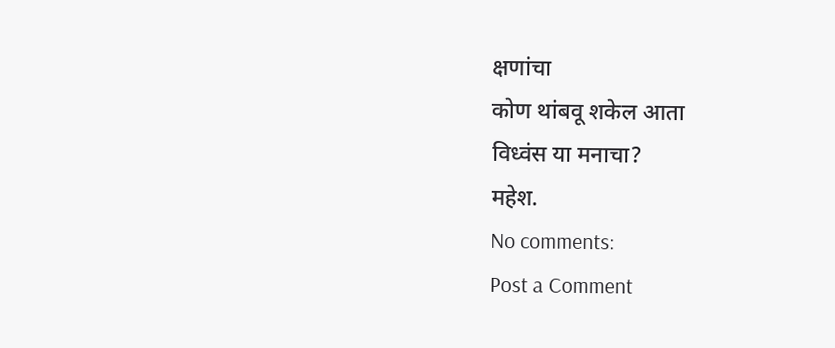क्षणांचा
कोण थांबवू शकेल आता
विध्वंस या मनाचा?
महेश.
No comments:
Post a Comment